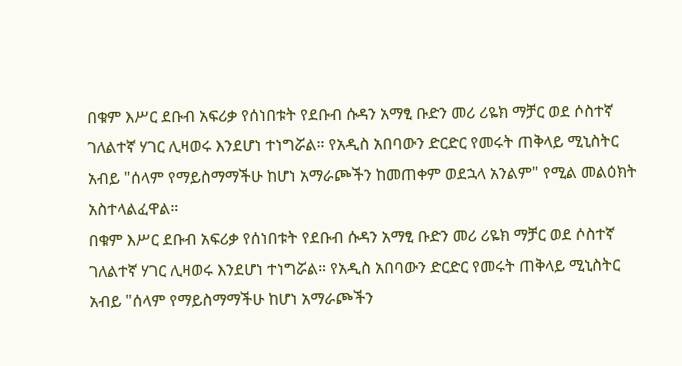በቁም እሥር ደቡብ አፍሪቃ የሰነበቱት የደቡብ ሱዳን አማፂ ቡድን መሪ ሪዬክ ማቻር ወደ ሶስተኛ ገለልተኛ ሃገር ሊዛወሩ እንደሆነ ተነግሯል። የአዲስ አበባውን ድርድር የመሩት ጠቅላይ ሚኒስትር አብይ "ሰላም የማይስማማችሁ ከሆነ አማራጮችን ከመጠቀም ወደኋላ አንልም" የሚል መልዕክት አስተላልፈዋል።
በቁም እሥር ደቡብ አፍሪቃ የሰነበቱት የደቡብ ሱዳን አማፂ ቡድን መሪ ሪዬክ ማቻር ወደ ሶስተኛ ገለልተኛ ሃገር ሊዛወሩ እንደሆነ ተነግሯል። የአዲስ አበባውን ድርድር የመሩት ጠቅላይ ሚኒስትር አብይ "ሰላም የማይስማማችሁ ከሆነ አማራጮችን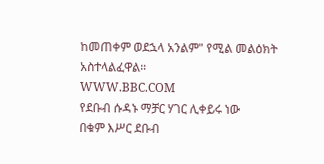ከመጠቀም ወደኋላ አንልም" የሚል መልዕክት አስተላልፈዋል።
WWW.BBC.COM
የደቡብ ሱዳኑ ማቻር ሃገር ሊቀይሩ ነው
በቁም እሥር ደቡብ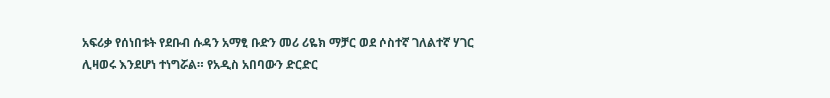አፍሪቃ የሰነበቱት የደቡብ ሱዳን አማፂ ቡድን መሪ ሪዬክ ማቻር ወደ ሶስተኛ ገለልተኛ ሃገር ሊዛወሩ እንደሆነ ተነግሯል። የአዲስ አበባውን ድርድር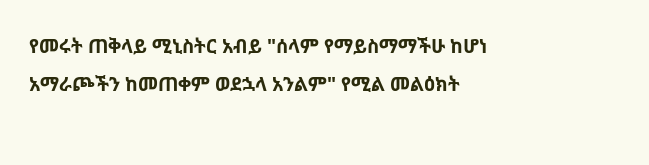የመሩት ጠቅላይ ሚኒስትር አብይ "ሰላም የማይስማማችሁ ከሆነ አማራጮችን ከመጠቀም ወደኋላ አንልም" የሚል መልዕክት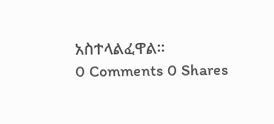አስተላልፈዋል።
0 Comments 0 Shares